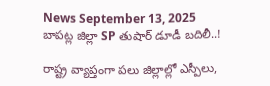News September 13, 2025
బాపట్ల జిల్లా SP తుషార్ డూడీ బదిలీ..!

రాష్ట్ర వ్యాప్తంగా పలు జిల్లాల్లో ఎస్పీలు,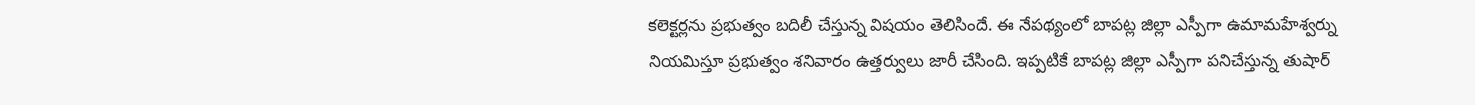కలెక్టర్లను ప్రభుత్వం బదిలీ చేస్తున్న విషయం తెలిసిందే. ఈ నేపథ్యంలో బాపట్ల జిల్లా ఎస్పీగా ఉమామహేశ్వర్ను నియమిస్తూ ప్రభుత్వం శనివారం ఉత్తర్వులు జారీ చేసింది. ఇప్పటికే బాపట్ల జిల్లా ఎస్పీగా పనిచేస్తున్న తుషార్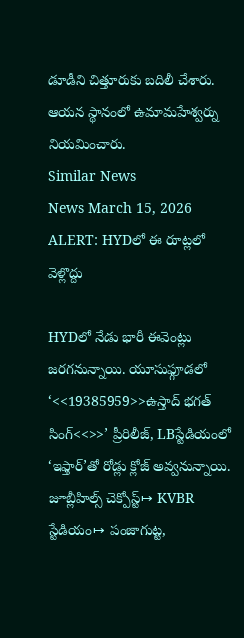డూడీని చిత్తూరుకు బదిలీ చేశారు. ఆయన స్థానంలో ఉమామహేశ్వర్ను నియమించారు.
Similar News
News March 15, 2026
ALERT: HYDలో ఈ రూట్లలో వెళ్లొద్దు

HYDలో నేడు భారీ ఈవెంట్లు జరగనున్నాయి. యూసుఫ్గూడలో ‘<<19385959>>ఉస్తాద్ భగత్ సింగ్<<>>’ ప్రీరిలీజ్, LBస్టేడియంలో ‘ఇఫ్తార్’తో రోడ్లు క్లోజ్ అవ్వనున్నాయి. జూబ్లీహిల్స్ చెక్పోస్ట్↦ KVBR స్టేడియం↦ పంజాగుట్ట,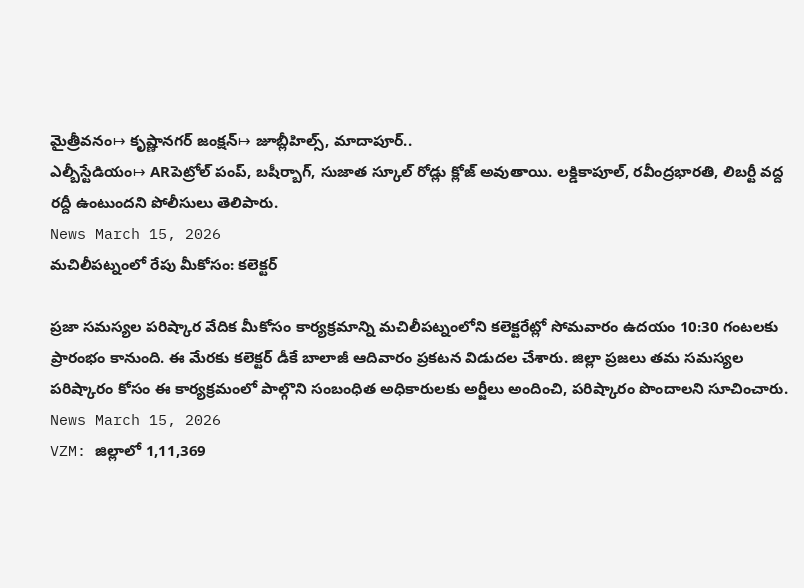మైత్రీవనం↦ కృష్ణానగర్ జంక్షన్↦ జూబ్లీహిల్స్, మాదాపూర్..
ఎల్బీస్టేడియం↦ ARపెట్రోల్ పంప్, బషీర్బాగ్, సుజాత స్కూల్ రోడ్లు క్లోజ్ అవుతాయి. లక్డికాపూల్, రవీంద్రభారతి, లిబర్టీ వద్ద రద్దీ ఉంటుందని పోలీసులు తెలిపారు.
News March 15, 2026
మచిలీపట్నంలో రేపు మీకోసం: కలెక్టర్

ప్రజా సమస్యల పరిష్కార వేదిక మీకోసం కార్యక్రమాన్ని మచిలీపట్నంలోని కలెక్టరేట్లో సోమవారం ఉదయం 10:30 గంటలకు ప్రారంభం కానుంది. ఈ మేరకు కలెక్టర్ డీకే బాలాజీ ఆదివారం ప్రకటన విడుదల చేశారు. జిల్లా ప్రజలు తమ సమస్యల పరిష్కారం కోసం ఈ కార్యక్రమంలో పాల్గొని సంబంధిత అధికారులకు అర్జీలు అందించి, పరిష్కారం పొందాలని సూచించారు.
News March 15, 2026
VZM: జిల్లాలో 1,11,369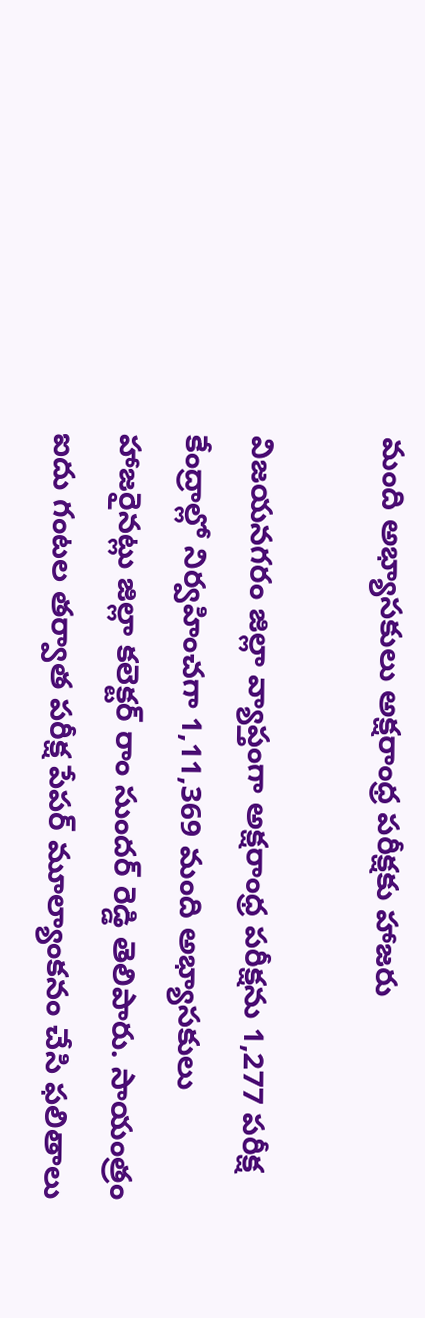మంది అభ్యాసకులు అక్షరాంధ్ర పరీక్షకు హాజరు

విజయనగరం జిల్లా వ్యాప్తంగా అక్షరాంధ్ర పరీక్షను 1,277 పరీక్ష కేంద్రాల్లో నిర్వహించగా 1,11,369 మంది అభ్యాసకులు హాజరైనట్లు జిల్లా కలెక్టర్ రాం సుందర్ రెడ్డి తెలిపారు. సాయంత్రం ఐదు గంటల తర్వాత పరీక్ష పేపర్ మూల్యాంకనం చేసి ఫలితాలు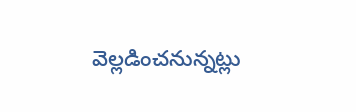వెల్లడించనున్నట్లు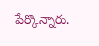పేర్కొన్నారు.